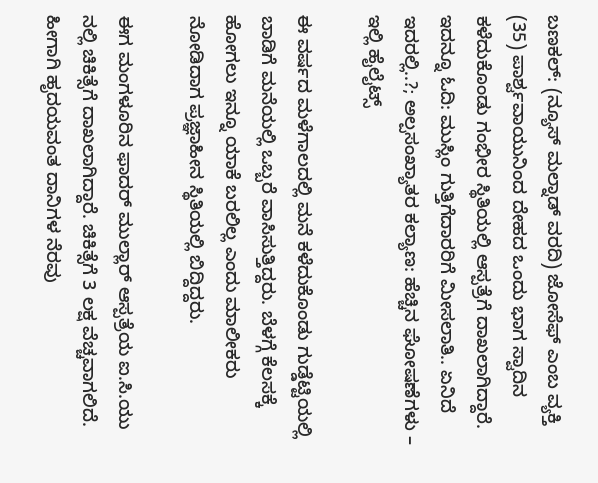ಬಣಕಲ್: (ನ್ಯೂಸ್ ಮಲ್ನಾಡ್ ವರದಿ) ಜೋಸೆಫ್ ಎಂಬ ವ್ಯಕ್ತಿ (35) ಪಾರ್ಶ್ವವಾಯುನಿಂದ ದೇಹದ ಒಂದು ಭಾಗ ಸ್ವಾದಿನ ಕಳೆದುಕೊಂಡು ಗಂಭೀರ ಸ್ಥಿತಿಯಲ್ಲಿ ಆಸ್ಪತ್ರೆಗೆ ದಾಖಲಾಗಿದ್ದಾರೆ.
ಇದನ್ನೂ ಓದಿ: ಮುಸ್ಲಿಂ ಗುತ್ತಿಗೆದಾರರಿಗೆ ಮೀಸಲಾತಿ.. ಏನಿದೆ ಇದರಲ್ಲಿ..?; ಅಲ್ಪಸಂಖ್ಯಾತರ ಕಲ್ಯಾಣ: ಹೆಚ್ಚಿನ ಘೋಷಣೆಗಳು – ಇಲ್ಲಿ ಹೈಲೈಟ್ಸ್

ಈ ವರ್ಷದ ಮಳೆಗಾಲದಲ್ಲಿ ಮನೆ ಕಳೆದುಕೊಂಡು ಗುಡ್ಡೆಟ್ಟಿಯಲ್ಲಿ ಬಾಡಿಗೆ ಮನೆಯಲ್ಲಿ ಒಬ್ಬರೆ ವಾಸಿಸುತ್ತಿದ್ದರು. ಬೆಳಗ್ಗೆ ಕೆಲಸಕ್ಕೆ ಹೋಗಲು ಇನ್ನೂ ಯಾಕೆ ಬರಲಿಲ್ಲ ಎಂದು ಮಾಲೀಕರು ನೋಡಿದಾಗ ಪ್ರಜ್ಞಾಹೀನ ಸ್ಥಿತಿಯಲ್ಲಿ ಬಿದ್ದಿದ್ದರು.

ಈಗ ಮಂಗಳೂರಿನ ಫಾದರ್ ಮುಲ್ಲಾರ್ ಆಸ್ಪತ್ರೆಯ ಐ.ಸಿ.ಯು ನಲ್ಲಿ ಚಿಕಿತ್ಸೆಗೆ ದಾಖಲಾಗಿದ್ದಾರೆ. ಚಿಕಿತ್ಸೆಗೆ 3 ಲಕ್ಷ ವೆಚ್ಚವಾಗಲಿದೆ. ಹೀಗಾಗಿ ಹೃದಯವಂತ ದಾನಿಗಳ ನೆರವು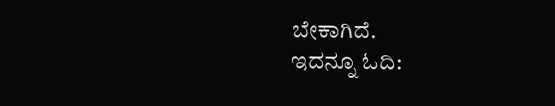ಬೇಕಾಗಿದೆ.
ಇದನ್ನೂ ಓದಿ: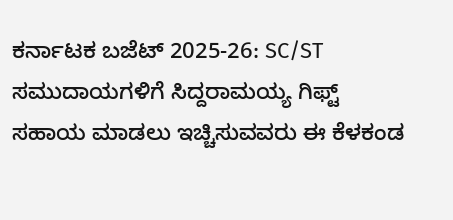ಕರ್ನಾಟಕ ಬಜೆಟ್ 2025-26: SC/ST ಸಮುದಾಯಗಳಿಗೆ ಸಿದ್ದರಾಮಯ್ಯ ಗಿಫ್ಟ್
ಸಹಾಯ ಮಾಡಲು ಇಚ್ಚಿಸುವವರು ಈ ಕೆಳಕಂಡ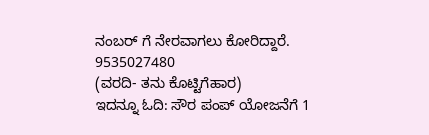ನಂಬರ್ ಗೆ ನೇರವಾಗಲು ಕೋರಿದ್ದಾರೆ.
9535027480
(ವರದಿ- ತನು ಕೊಟ್ಟಿಗೆಹಾರ)
ಇದನ್ನೂ ಓದಿ: ಸೌರ ಪಂಪ್ ಯೋಜನೆಗೆ 1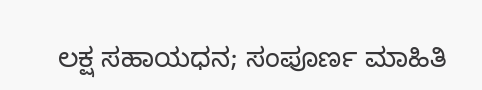ಲಕ್ಷ ಸಹಾಯಧನ; ಸಂಪೂರ್ಣ ಮಾಹಿತಿ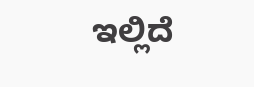ಇಲ್ಲಿದೆ